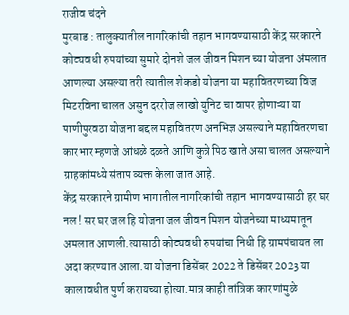राजीव चंदने
मुरबाड : तालुक्यातील नागरिकांची तहान भागवण्यासाठी केंद्र सरकारने कोट्यवधी रुपयांच्या सुमारे दोनशे जल जीवन मिशन च्या योजना अंमलात आणल्या असल्या तरी त्यातील शेकडो योजना या महावितरणच्या विज मिटरविना चालत असुन दररोज लाखो युनिट चा वापर होणाऱ्या या पाणीपुरवठा योजना बद्दल महावितरण अनभिज्ञ असल्याने महावितरणचा कारभार म्हणजे आंधळे दळते आणि कुत्रे पिठ खाते असा चालत असल्याने ग्राहकांमध्ये संताप व्यक्त केला जात आहे.
केंद्र सरकारने ग्रामीण भागातील नागरिकांची तहान भागवण्यासाठी हर घर नल ! सर घर जल हि योजना जल जीवन मिशन योजनेच्या माध्यमातून अमलात आणली.त्यासाठी कोट्यवधी रुपयांचा निधी हि ग्रामपंचायत ला अदा करण्यात आला.या योजना डिसेंबर 2022 ते डिसेंबर 2023 या कालावधीत पुर्ण करायच्या होत्या.मात्र काही तांत्रिक कारणांमुळे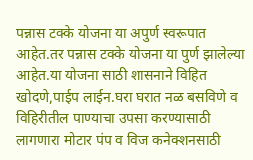पन्नास टक्के योजना या अपुर्ण स्वरूपात आहेत.तर पन्नास टक्के योजना या पुर्ण झालेल्या आहेत.या योजना साठी शासनाने विहित खोदणे,पाईप लाईन.घरा घरात नळ बसविणे व विहिरीतील पाण्याचा उपसा करण्यासाठी लागणारा मोटार पंप व विज कनेक्शनसाठी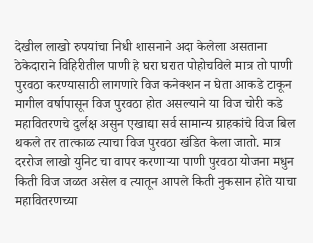देखील लाखो रुपयांचा निधी शासनाने अदा केलेला असताना ठेकेदाराने विहिरीतील पाणी हे घरा घरात पोहोचविले मात्र तो पाणी पुरवठा करण्यासाठी लागणारे विज कनेक्शन न घेता आकडे टाकून मागील वर्षापासून विज पुरवठा होत असल्याने या विज चोरी कडे महावितरणचे दुर्लक्ष असुन एखाद्या सर्व सामान्य ग्राहकांचे विज बिल थकले तर तात्काळ त्याचा विज पुरवठा खंडित केला जातो. मात्र दररोज लाखो युनिट चा वापर करणाऱ्या पाणी पुरवठा योजना मधुन किती विज जळत असेल व त्यातून आपले किती नुकसान होते याचा महावितरणच्या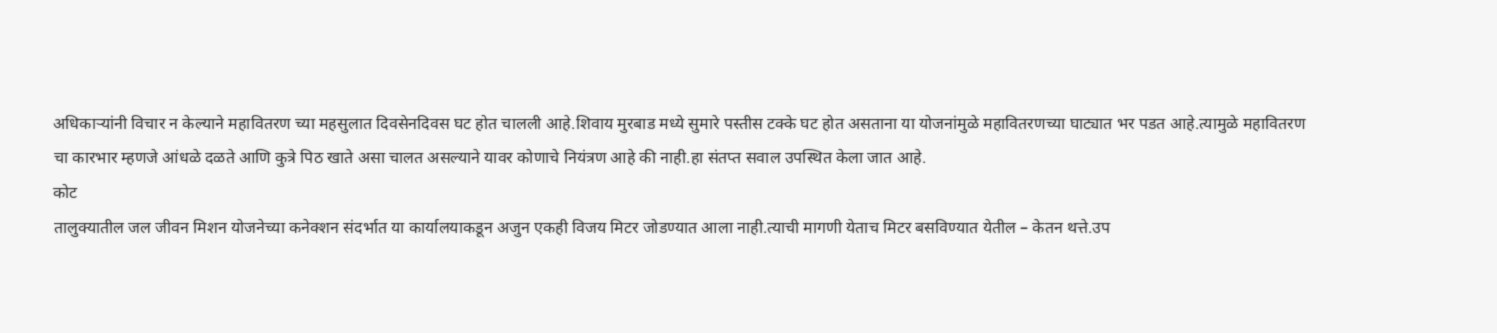अधिकाऱ्यांनी विचार न केल्याने महावितरण च्या महसुलात दिवसेनदिवस घट होत चालली आहे.शिवाय मुरबाड मध्ये सुमारे पस्तीस टक्के घट होत असताना या योजनांमुळे महावितरणच्या घाट्यात भर पडत आहे.त्यामुळे महावितरण चा कारभार म्हणजे आंधळे दळते आणि कुत्रे पिठ खाते असा चालत असल्याने यावर कोणाचे नियंत्रण आहे की नाही.हा संतप्त सवाल उपस्थित केला जात आहे.
कोट
तालुक्यातील जल जीवन मिशन योजनेच्या कनेक्शन संदर्भात या कार्यालयाकडून अजुन एकही विजय मिटर जोडण्यात आला नाही.त्याची मागणी येताच मिटर बसविण्यात येतील – केतन थत्ते.उप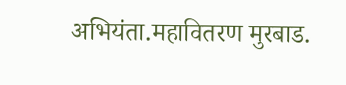अभियंता.महावितरण मुरबाड.